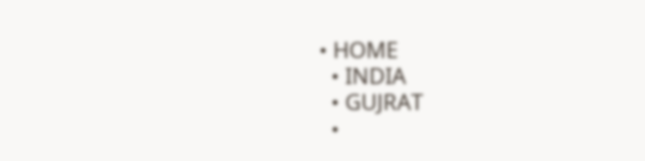• HOME
  • INDIA
  • GUJRAT
  •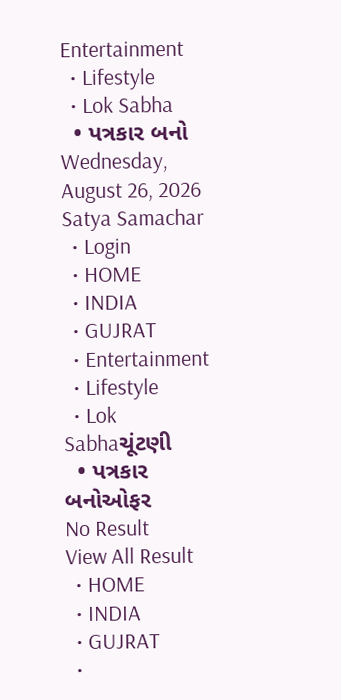Entertainment
  • Lifestyle
  • Lok Sabha
  • પત્રકાર બનો
Wednesday, August 26, 2026
Satya Samachar
  • Login
  • HOME
  • INDIA
  • GUJRAT
  • Entertainment
  • Lifestyle
  • Lok Sabhaચૂંટણી
  • પત્રકાર બનોઓફર
No Result
View All Result
  • HOME
  • INDIA
  • GUJRAT
  •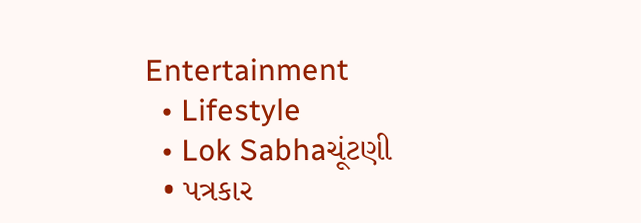Entertainment
  • Lifestyle
  • Lok Sabhaચૂંટણી
  • પત્રકાર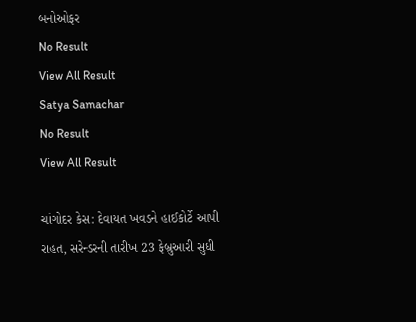બનોઓફર
No Result
View All Result
Satya Samachar
No Result
View All Result

ચાંગોદર કેસ: દેવાયત ખવડને હાઈકોર્ટે આપી રાહત, સરેન્ડરની તારીખ 23 ફેબ્રુઆરી સુધી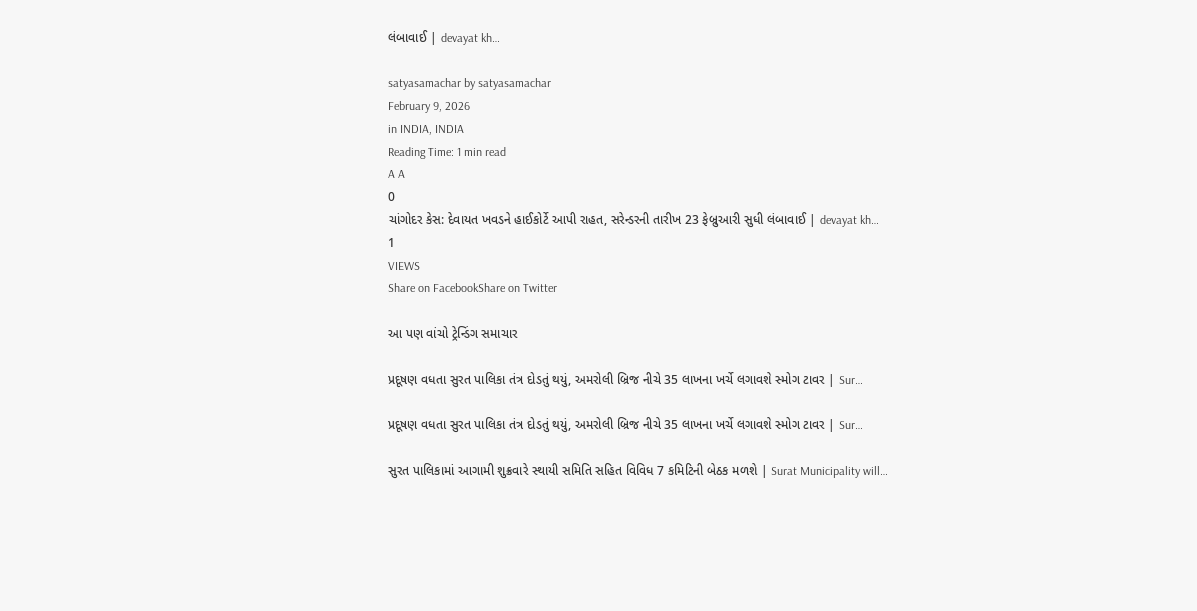લંબાવાઈ | devayat kh…

satyasamachar by satyasamachar
February 9, 2026
in INDIA, INDIA
Reading Time: 1 min read
A A
0
ચાંગોદર કેસ: દેવાયત ખવડને હાઈકોર્ટે આપી રાહત, સરેન્ડરની તારીખ 23 ફેબ્રુઆરી સુધી લંબાવાઈ | devayat kh…
1
VIEWS
Share on FacebookShare on Twitter

આ પણ વાંચો ટ્રેન્ડિંગ સમાચાર

પ્રદૂષણ વધતા સુરત પાલિકા તંત્ર દોડતું થયું, અમરોલી બ્રિજ નીચે 35 લાખના ખર્ચે લગાવશે સ્મોગ ટાવર | Sur…

પ્રદૂષણ વધતા સુરત પાલિકા તંત્ર દોડતું થયું, અમરોલી બ્રિજ નીચે 35 લાખના ખર્ચે લગાવશે સ્મોગ ટાવર | Sur…

સુરત પાલિકામાં આગામી શુક્રવારે સ્થાયી સમિતિ સહિત વિવિધ 7 કમિટિની બેઠક મળશે | Surat Municipality will…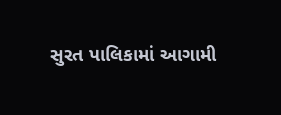સુરત પાલિકામાં આગામી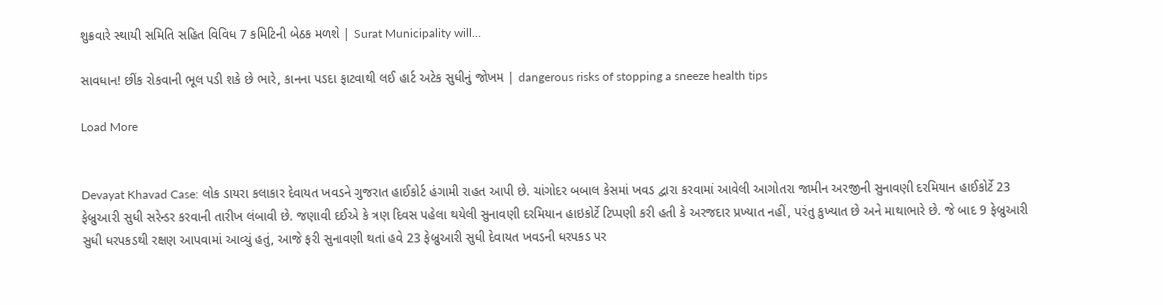શુક્રવારે સ્થાયી સમિતિ સહિત વિવિધ 7 કમિટિની બેઠક મળશે | Surat Municipality will…

સાવધાન! છીંક રોકવાની ભૂલ પડી શકે છે ભારે, કાનના પડદા ફાટવાથી લઈ હાર્ટ અટેક સુધીનું જોખમ | dangerous risks of stopping a sneeze health tips

Load More


Devayat Khavad Case: લોક ડાયરા કલાકાર દેવાયત ખવડને ગુજરાત હાઈકોર્ટ હંગામી રાહત આપી છે. ચાંગોદર બબાલ કેસમાં ખવડ દ્વારા કરવામાં આવેલી આગોતરા જામીન અરજીની સુનાવણી દરમિયાન હાઈકોર્ટે 23 ફેબ્રુઆરી સુધી સરેન્ડર કરવાની તારીખ લંબાવી છે. જણાવી દઈએ કે ત્રણ દિવસ પહેલા થયેલી સુનાવણી દરમિયાન હાઇકોર્ટે ટિપ્પણી કરી હતી કે અરજદાર પ્રખ્યાત નહીં, પરંતુ કુખ્યાત છે અને માથાભારે છે. જે બાદ 9 ફેબ્રુઆરી સુધી ધરપકડથી રક્ષણ આપવામાં આવ્યું હતું, આજે ફરી સુનાવણી થતાં હવે 23 ફેબ્રુઆરી સુધી દેવાયત ખવડની ધરપકડ પર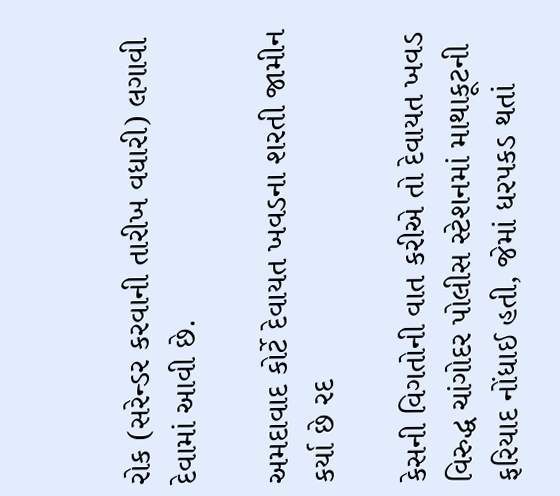રોક (સરેન્ડર કરવાની તારીખ વધારી) લગાવી દેવામાં આવી છે.

અમદાવાદ કોર્ટે દેવાયત ખવડના શરતી જામીન કર્યા છે રદ

કેસની વિગતોની વાત કરીએ તો દેવાયત ખવડ વિરુદ્ધ ચાંગોદર પોલીસ સ્ટેશનમાં માથાકૂટની ફરિયાદ નોંધાઈ હતી, જેમાં ધરપકડ થતાં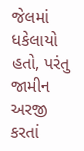જેલમાં ધકેલાયો હતો, પરંતુ જામીન અરજી કરતાં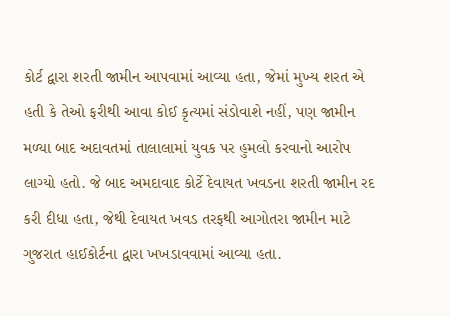કોર્ટ દ્વારા શરતી જામીન આપવામાં આવ્યા હતા, જેમાં મુખ્ય શરત એ હતી કે તેઓ ફરીથી આવા કોઈ કૃત્યમાં સંડોવાશે નહીં, પણ જામીન મળ્યા બાદ અદાવતમાં તાલાલામાં યુવક પર હુમલો કરવાનો આરોપ લાગ્યો હતો. જે બાદ અમદાવાદ કોર્ટે દેવાયત ખવડના શરતી જામીન રદ કરી દીધા હતા, જેથી દેવાયત ખવડ તરફથી આગોતરા જામીન માટે ગુજરાત હાઈકોર્ટના દ્વારા ખખડાવવામાં આવ્યા હતા.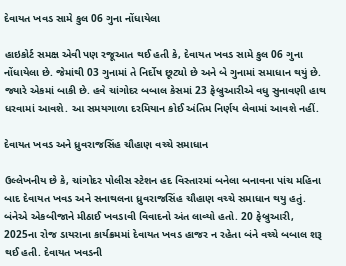દેવાયત ખવડ સામે કુલ 06 ગુના નોંધાયેલા

હાઇકોર્ટ સમક્ષ એવી પણ રજૂઆત થઈ હતી કે, દેવાયત ખવડ સામે કુલ 06 ગુના નોંધાયેલા છે. જેમાંથી 03 ગુનામાં તે નિર્દોષ છૂટ્યો છે અને બે ગુનામાં સમાધાન થયું છે. જ્યારે એકમાં બાકી છે. હવે ચાંગોદર બબાલ કેસમાં 23 ફેબ્રુઆરીએ વધુ સુનાવણી હાથ ધરવામાં આવશે. આ સમયગાળા દરમિયાન કોઈ અંતિમ નિર્ણય લેવામાં આવશે નહીં.

દેવાયત ખવડ અને ધ્રુવરાજસિંહ ચૌહાણ વચ્ચે સમાધાન

ઉલ્લેખનીય છે કે, ચાંગોદર પોલીસ સ્ટેશન હદ વિસ્તારમાં બનેલા બનાવના પાંચ મહિના બાદ દેવાયત ખવડ અને સનાથલના ધ્રુવરાજસિંહ ચૌહાણ વચ્ચે સમાધાન થયુ હતું. બંનેએ એકબીજાને મીઠાઈ ખવડાવી વિવાદનો અંત લાવ્યો હતો. 20 ફેબ્રુઆરી, 2025ના રોજ ડાયરાના કાર્યક્રમમાં દેવાયત ખવડ હાજર ન રહેતા બંને વચ્ચે બબાલ શરૂ થઈ હતી. દેવાયત ખવડની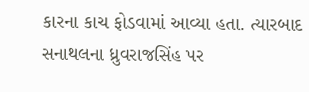કારના કાચ ફોડવામાં આવ્યા હતા. ત્યારબાદ સનાથલના ધ્રુવરાજસિંહ પર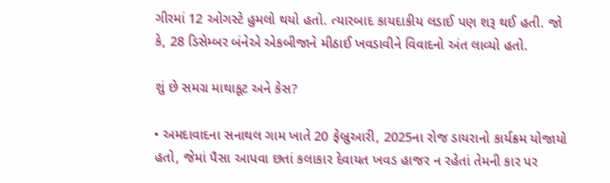ગીરમાં 12 ઓગસ્ટે હુમલો થયો હતો. ત્યારબાદ કાયદાકીય લડાઈ પણ શરૂ થઈ હતી. જો કે, 28 ડિસેમ્બર બંનેએ એકબીજાને મીઠાઈ ખવડાવીને વિવાદનો અંત લાવ્યો હતો.

શું છે સમગ્ર માથાકૂટ અને કેસ?

• અમદાવાદના સનાથલ ગામ ખાતે 20 ફેબ્રુઆરી, 2025ના રોજ ડાયરાનો કાર્યક્રમ યોજાયો હતો, જેમાં પૈસા આપવા છતાં કલાકાર દેવાયત ખવડ હાજર ન રહેતાં તેમની કાર પર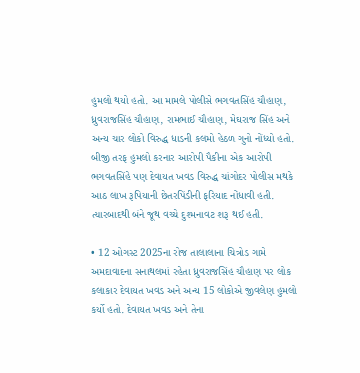હુમલો થયો હતો. આ મામલે પોલીસે ભગવતસિંહ ચૌહાણ, ધ્રુવરાજસિંહ ચૌહાણ, રામભાઈ ચૌહાણ, મેઘરાજ સિંહ અને અન્ય ચાર લોકો વિરુદ્ધ ધાડની કલમો હેઠળ ગુનો નોંધ્યો હતો. બીજી તરફ હુમલો કરનાર આરોપી પૈકીના એક આરોપી ભગવતસિંહે પણ દેવાયત ખવડ વિરુદ્ધ ચાંગોદર પોલીસ મથકે આઠ લાખ રૂપિયાની છેતરપિંડીની ફરિયાદ નોંધાવી હતી. ત્યારબાદથી બંને જૂથ વચ્ચે દુશ્મનાવટ શરૂ થઈ હતી.

• 12 ઓગસ્ટ 2025ના રોજ તાલાલાના ચિત્રોડ ગામે અમદાવાદના સનાથલમાં રહેતા ધ્રુવરાજસિંહ ચૌહાણ પર લોક કલાકાર દેવાયત ખવડ અને અન્ય 15 લોકોએ જીવલેણ હુમલો કર્યો હતો. દેવાયત ખવડ અને તેના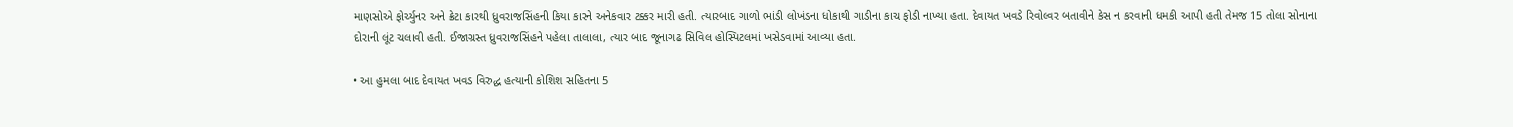માણસોએ ફોર્ચ્યુનર અને ક્રેટા કારથી ધ્રુવરાજસિંહની કિયા કારને અનેકવાર ટક્કર મારી હતી. ત્યારબાદ ગાળો ભાંડી લોખંડના ધોકાથી ગાડીના કાચ ફોડી નાખ્યા હતા. દેવાયત ખવડે રિવોલ્વર બતાવીને કેસ ન કરવાની ધમકી આપી હતી તેમજ 15 તોલા સોનાના દોરાની લૂંટ ચલાવી હતી. ઈજાગ્રસ્ત ધ્રુવરાજસિંહને પહેલા તાલાલા, ત્યાર બાદ જૂનાગઢ સિવિલ હોસ્પિટલમાં ખસેડવામાં આવ્યા હતા.

• આ હુમલા બાદ દેવાયત ખવડ વિરુદ્ધ હત્યાની કોશિશ સહિતના 5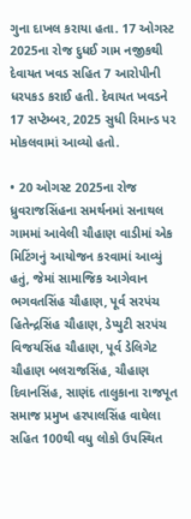ગુના દાખલ કરાયા હતા. 17 ઓગસ્ટ 2025ના રોજ દુધઈ ગામ નજીકથી દેવાયત ખવડ સહિત 7 આરોપીની ધરપકડ કરાઈ હતી. દેવાયત ખવડને 17 સપ્ટેમ્બર, 2025 સુધી રિમાન્ડ પર મોકલવામાં આવ્યો હતો.

• 20 ઓગસ્ટ 2025ના રોજ ધ્રુવરાજસિંહના સમર્થનમાં સનાથલ ગામમાં આવેલી ચૌહાણ વાડીમાં એક મિટિંગનું આયોજન કરવામાં આવ્યું હતું, જેમાં સામાજિક આગેવાન ભગવતસિંહ ચૌહાણ, પૂર્વ સરપંચ હિતેન્દ્રસિંહ ચૌહાણ, ડેપ્યુટી સરપંચ વિજયસિંહ ચૌહાણ, પૂર્વ ડેલિગેટ ચૌહાણ બલરાજસિંહ, ચૌહાણ દિવાનસિંહ, સાણંદ તાલુકાના રાજપૂત સમાજ પ્રમુખ હરપાલસિંહ વાઘેલા સહિત 100થી વધુ લોકો ઉપસ્થિત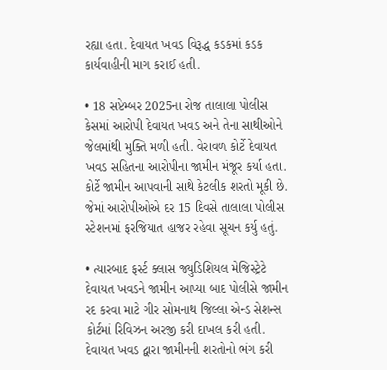રહ્યા હતા. દેવાયત ખવડ વિરૂદ્ધ કડકમાં કડક કાર્યવાહીની માગ કરાઈ હતી.

• 18 સપ્ટેમ્બર 2025ના રોજ તાલાલા પોલીસ કેસમાં આરોપી દેવાયત ખવડ અને તેના સાથીઓને જેલમાંથી મુક્તિ મળી હતી. વેરાવળ કોર્ટે દેવાયત ખવડ સહિતના આરોપીના જામીન મંજૂર કર્યા હતા. કોર્ટે જામીન આપવાની સાથે કેટલીક શરતો મૂકી છે. જેમાં આરોપીઓએ દર 15 દિવસે તાલાલા પોલીસ સ્ટેશનમાં ફરજિયાત હાજર રહેવા સૂચન કર્યુ હતું.

• ત્યારબાદ ફર્સ્ટ ક્લાસ જ્યુડિશિયલ મેજિસ્ટ્રેટે દેવાયત ખવડને જામીન આપ્યા બાદ પોલીસે જામીન રદ કરવા માટે ગીર સોમનાથ જિલ્લા એન્ડ સેશન્સ કોર્ટમાં રિવિઝન અરજી કરી દાખલ કરી હતી. દેવાયત ખવડ દ્વારા જામીનની શરતોનો ભંગ કરી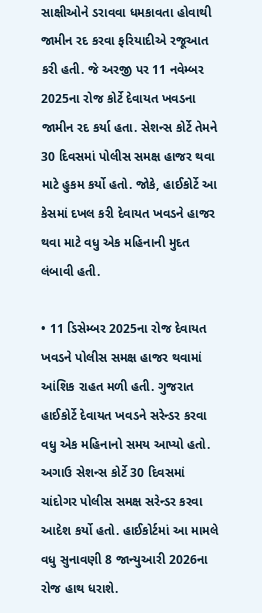સાક્ષીઓને ડરાવવા ધમકાવતા હોવાથી જામીન રદ કરવા ફરિયાદીએ રજૂઆત કરી હતી. જે અરજી પર 11 નવેમ્બર 2025ના રોજ કોર્ટે દેવાયત ખવડના જામીન રદ કર્યા હતા. સેશન્સ કોર્ટે તેમને 30 દિવસમાં પોલીસ સમક્ષ હાજર થવા માટે હુકમ કર્યો હતો. જોકે, હાઈકોર્ટે આ કેસમાં દખલ કરી દેવાયત ખવડને હાજર થવા માટે વધુ એક મહિનાની મુદત લંબાવી હતી.

• 11 ડિસેમ્બર 2025ના રોજ દેવાયત ખવડને પોલીસ સમક્ષ હાજર થવામાં આંશિક રાહત મળી હતી. ગુજરાત હાઈકોર્ટે દેવાયત ખવડને સરેન્ડર કરવા વધુ એક મહિનાનો સમય આપ્યો હતો. અગાઉ સેશન્સ કોર્ટે 30 દિવસમાં ચાંદોગર પોલીસ સમક્ષ સરેન્ડર કરવા આદેશ કર્યો હતો. હાઈકોર્ટમાં આ મામલે વધુ સુનાવણી 8 જાન્યુઆરી 2026ના રોજ હાથ ધરાશે.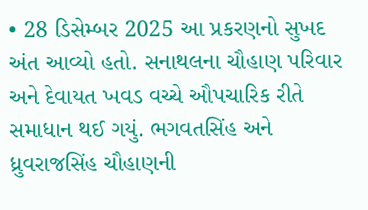• 28 ડિસેમ્બર 2025 આ પ્રકરણનો સુખદ અંત આવ્યો હતો. સનાથલના ચૌહાણ પરિવાર અને દેવાયત ખવડ વચ્ચે ઔપચારિક રીતે સમાધાન થઈ ગયું. ભગવતસિંહ અને ધ્રુવરાજસિંહ ચૌહાણની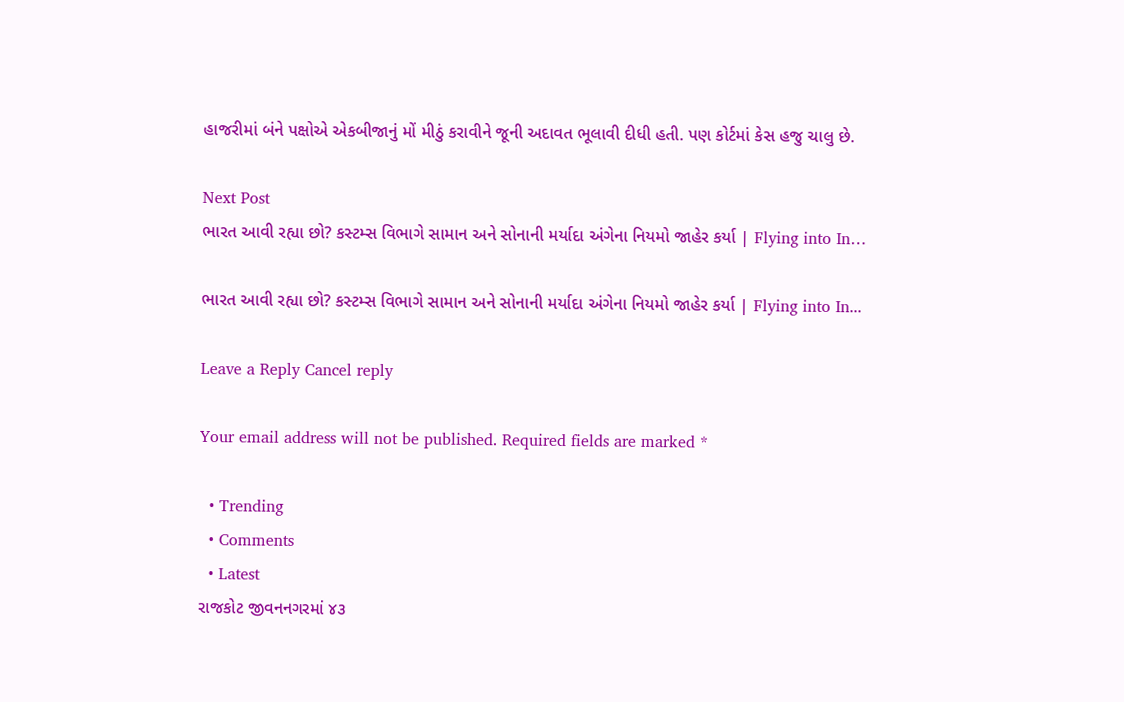હાજરીમાં બંને પક્ષોએ એકબીજાનું મોં મીઠું કરાવીને જૂની અદાવત ભૂલાવી દીધી હતી. પણ કોર્ટમાં કેસ હજુ ચાલુ છે.

Next Post
ભારત આવી રહ્યા છો? કસ્ટમ્સ વિભાગે સામાન અને સોનાની મર્યાદા અંગેના નિયમો જાહેર કર્યા | Flying into In…

ભારત આવી રહ્યા છો? કસ્ટમ્સ વિભાગે સામાન અને સોનાની મર્યાદા અંગેના નિયમો જાહેર કર્યા | Flying into In...

Leave a Reply Cancel reply

Your email address will not be published. Required fields are marked *

  • Trending
  • Comments
  • Latest
રાજકોટ જીવનનગરમાં ૪૩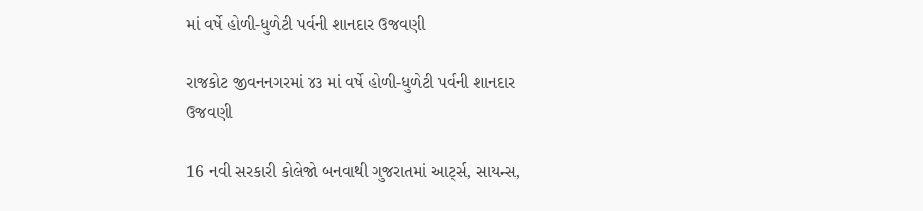માં વર્ષે હોળી-ધુળેટી પર્વની શાનદાર ઉજવણી

રાજકોટ જીવનનગરમાં ૪૩ માં વર્ષે હોળી-ધુળેટી પર્વની શાનદાર ઉજવણી

16 નવી સરકારી કોલેજો બનવાથી ગુજરાતમાં આર્ટ્સ, સાયન્સ,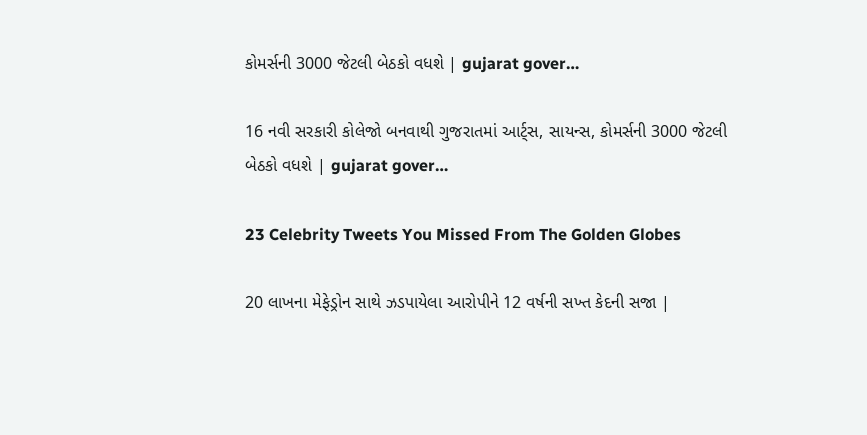કોમર્સની 3000 જેટલી બેઠકો વધશે | gujarat gover…

16 નવી સરકારી કોલેજો બનવાથી ગુજરાતમાં આર્ટ્સ, સાયન્સ, કોમર્સની 3000 જેટલી બેઠકો વધશે | gujarat gover…

23 Celebrity Tweets You Missed From The Golden Globes

20 લાખના મેફેડ્રોન સાથે ઝડપાયેલા આરોપીને 12 વર્ષની સખ્ત કેદની સજા |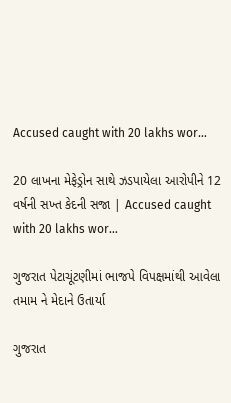Accused caught with 20 lakhs wor…

20 લાખના મેફેડ્રોન સાથે ઝડપાયેલા આરોપીને 12 વર્ષની સખ્ત કેદની સજા | Accused caught with 20 lakhs wor…

ગુજરાત પેટાચૂંટણીમાં ભાજપે વિપક્ષમાંથી આવેલા તમામ ને મેદાને ઉતાર્યા

ગુજરાત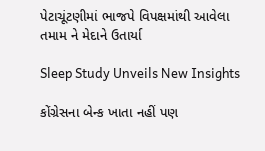પેટાચૂંટણીમાં ભાજપે વિપક્ષમાંથી આવેલા તમામ ને મેદાને ઉતાર્યા

Sleep Study Unveils New Insights

કોંગ્રેસના બેન્ક ખાતા નહીં પણ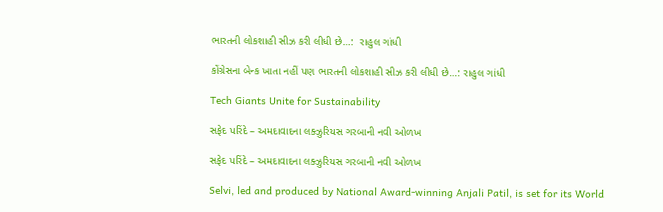ભારતની લોકશાહી સીઝ કરી લીધી છે…:  રાહુલ ગાંધી

કોંગ્રેસના બેન્ક ખાતા નહીં પણ ભારતની લોકશાહી સીઝ કરી લીધી છે…: રાહુલ ગાંધી

Tech Giants Unite for Sustainability

સફેદ પરિંદે – અમદાવાદના લક્ઝુરિયસ ગરબાની નવી ઓળખ

સફેદ પરિંદે – અમદાવાદના લક્ઝુરિયસ ગરબાની નવી ઓળખ

Selvi, led and produced by National Award-winning Anjali Patil, is set for its World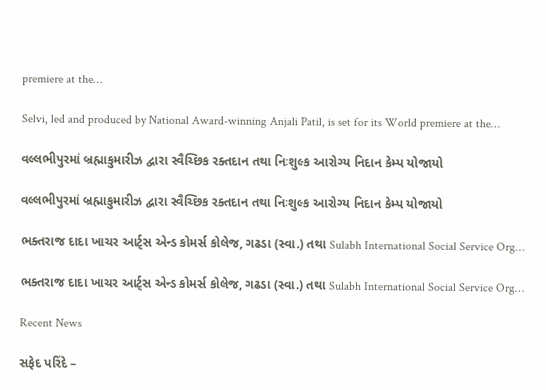premiere at the…

Selvi, led and produced by National Award-winning Anjali Patil, is set for its World premiere at the…

વલ્લભીપુરમાં બ્રહ્માકુમારીઝ દ્વારા સ્વૈચ્છિક રક્તદાન તથા નિઃશુલ્ક આરોગ્ય નિદાન કેમ્પ યોજાયો

વલ્લભીપુરમાં બ્રહ્માકુમારીઝ દ્વારા સ્વૈચ્છિક રક્તદાન તથા નિઃશુલ્ક આરોગ્ય નિદાન કેમ્પ યોજાયો

ભક્તરાજ દાદા ખાચર આર્ટ્સ એન્ડ કોમર્સ કોલેજ, ગઢડા (સ્વા.) તથા Sulabh International Social Service Org…

ભક્તરાજ દાદા ખાચર આર્ટ્સ એન્ડ કોમર્સ કોલેજ, ગઢડા (સ્વા.) તથા Sulabh International Social Service Org…

Recent News

સફેદ પરિંદે –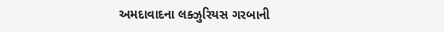અમદાવાદના લક્ઝુરિયસ ગરબાની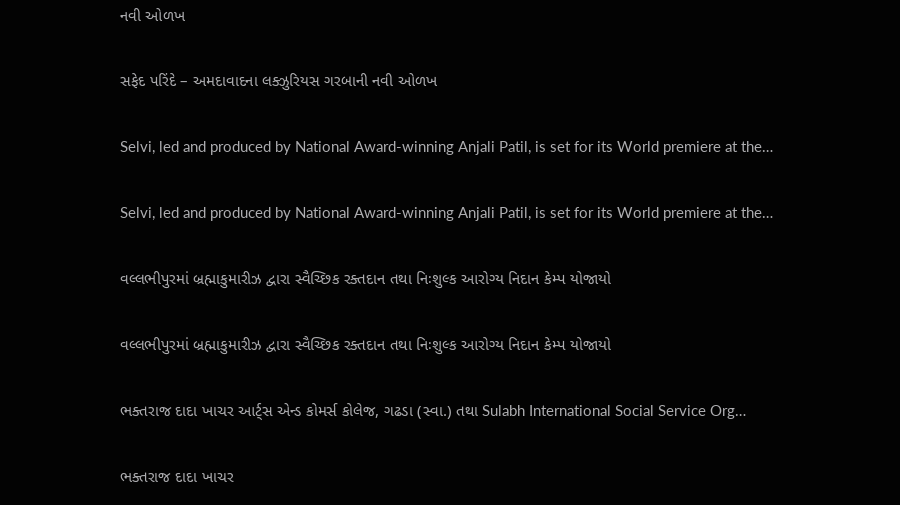નવી ઓળખ

સફેદ પરિંદે – અમદાવાદના લક્ઝુરિયસ ગરબાની નવી ઓળખ

Selvi, led and produced by National Award-winning Anjali Patil, is set for its World premiere at the…

Selvi, led and produced by National Award-winning Anjali Patil, is set for its World premiere at the…

વલ્લભીપુરમાં બ્રહ્માકુમારીઝ દ્વારા સ્વૈચ્છિક રક્તદાન તથા નિઃશુલ્ક આરોગ્ય નિદાન કેમ્પ યોજાયો

વલ્લભીપુરમાં બ્રહ્માકુમારીઝ દ્વારા સ્વૈચ્છિક રક્તદાન તથા નિઃશુલ્ક આરોગ્ય નિદાન કેમ્પ યોજાયો

ભક્તરાજ દાદા ખાચર આર્ટ્સ એન્ડ કોમર્સ કોલેજ, ગઢડા (સ્વા.) તથા Sulabh International Social Service Org…

ભક્તરાજ દાદા ખાચર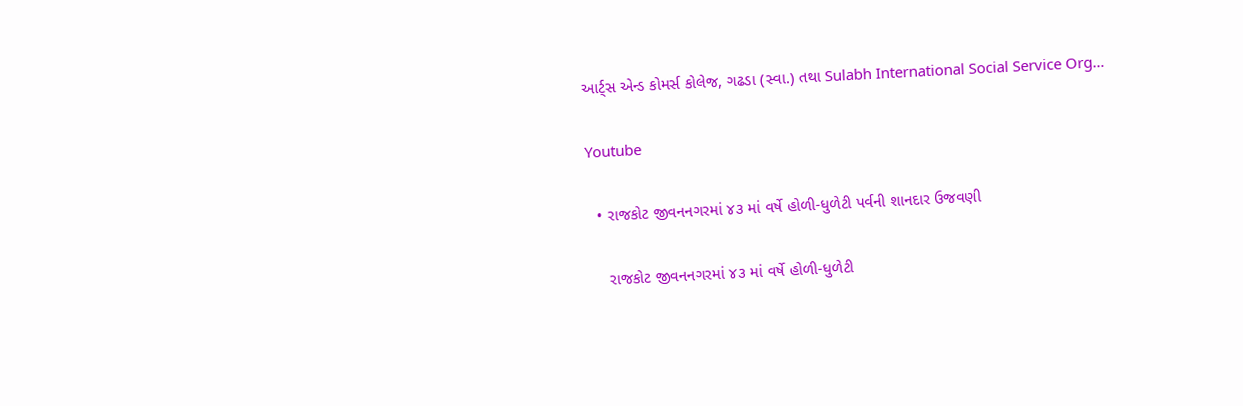આર્ટ્સ એન્ડ કોમર્સ કોલેજ, ગઢડા (સ્વા.) તથા Sulabh International Social Service Org…

Youtube

  • રાજકોટ જીવનનગરમાં ૪૩ માં વર્ષે હોળી-ધુળેટી પર્વની શાનદાર ઉજવણી

    રાજકોટ જીવનનગરમાં ૪૩ માં વર્ષે હોળી-ધુળેટી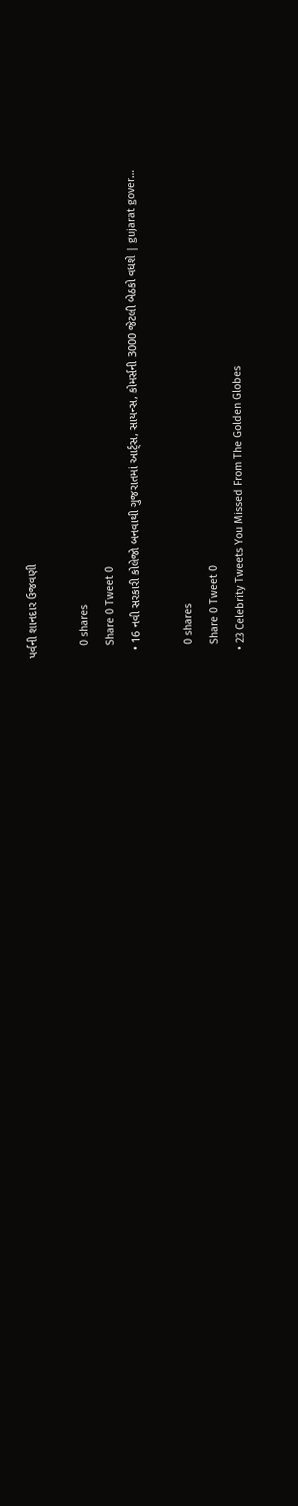પર્વની શાનદાર ઉજવણી

    0 shares
    Share 0 Tweet 0
  • 16 નવી સરકારી કોલેજો બનવાથી ગુજરાતમાં આર્ટ્સ, સાયન્સ, કોમર્સની 3000 જેટલી બેઠકો વધશે | gujarat gover…

    0 shares
    Share 0 Tweet 0
  • 23 Celebrity Tweets You Missed From The Golden Globes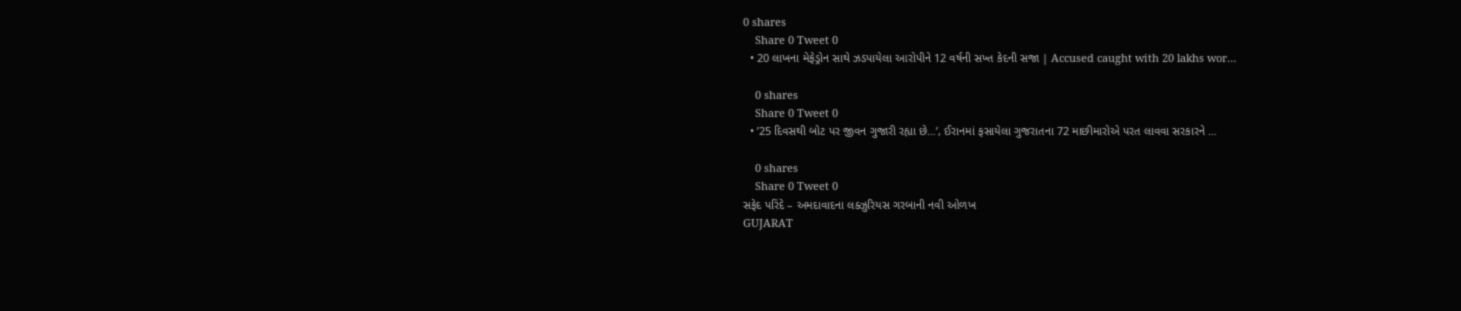0 shares
    Share 0 Tweet 0
  • 20 લાખના મેફેડ્રોન સાથે ઝડપાયેલા આરોપીને 12 વર્ષની સખ્ત કેદની સજા | Accused caught with 20 lakhs wor…

    0 shares
    Share 0 Tweet 0
  • ’25 દિવસથી બોટ પર જીવન ગુજારી રહ્યા છે…’, ઈરાનમાં ફસાયેલા ગુજરાતના 72 માછીમારોએ પરત લાવવા સરકારને …

    0 shares
    Share 0 Tweet 0
સફેદ પરિંદે – અમદાવાદના લક્ઝુરિયસ ગરબાની નવી ઓળખ
GUJARAT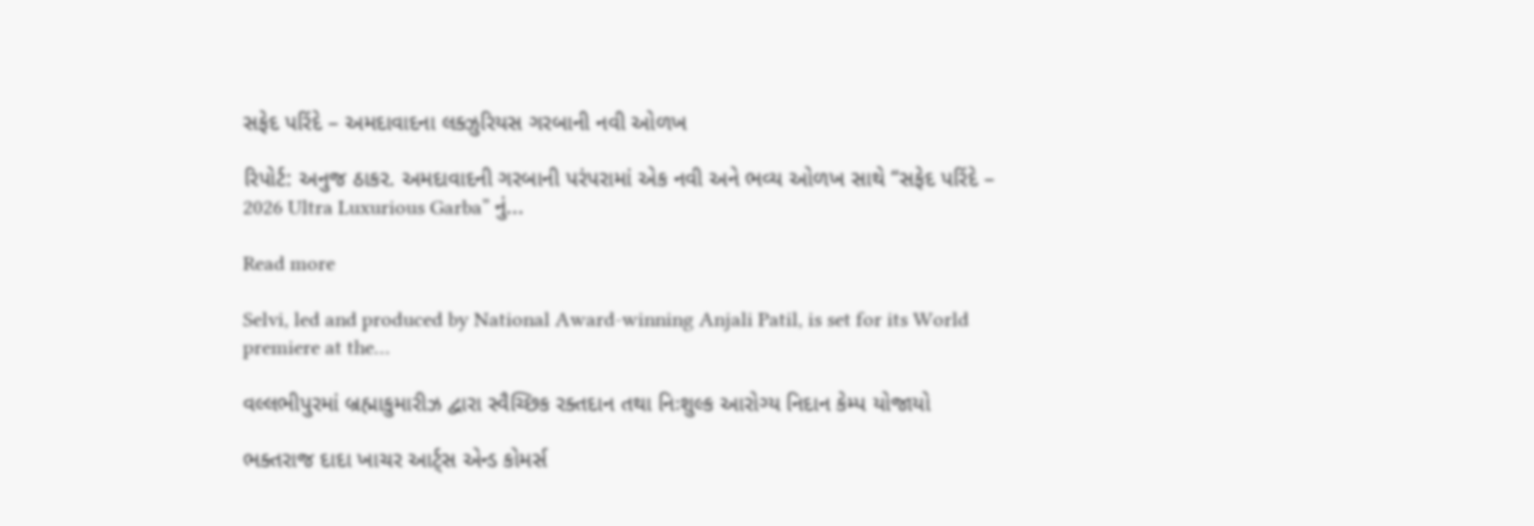સફેદ પરિંદે – અમદાવાદના લક્ઝુરિયસ ગરબાની નવી ઓળખ

રિપોર્ટ: અનુજ ઠાકર. અમદાવાદની ગરબાની પરંપરામાં એક નવી અને ભવ્ય ઓળખ સાથે “સફેદ પરિંદે – 2026 Ultra Luxurious Garba” નું...

Read more

Selvi, led and produced by National Award-winning Anjali Patil, is set for its World premiere at the…

વલ્લભીપુરમાં બ્રહ્માકુમારીઝ દ્વારા સ્વૈચ્છિક રક્તદાન તથા નિઃશુલ્ક આરોગ્ય નિદાન કેમ્પ યોજાયો

ભક્તરાજ દાદા ખાચર આર્ટ્સ એન્ડ કોમર્સ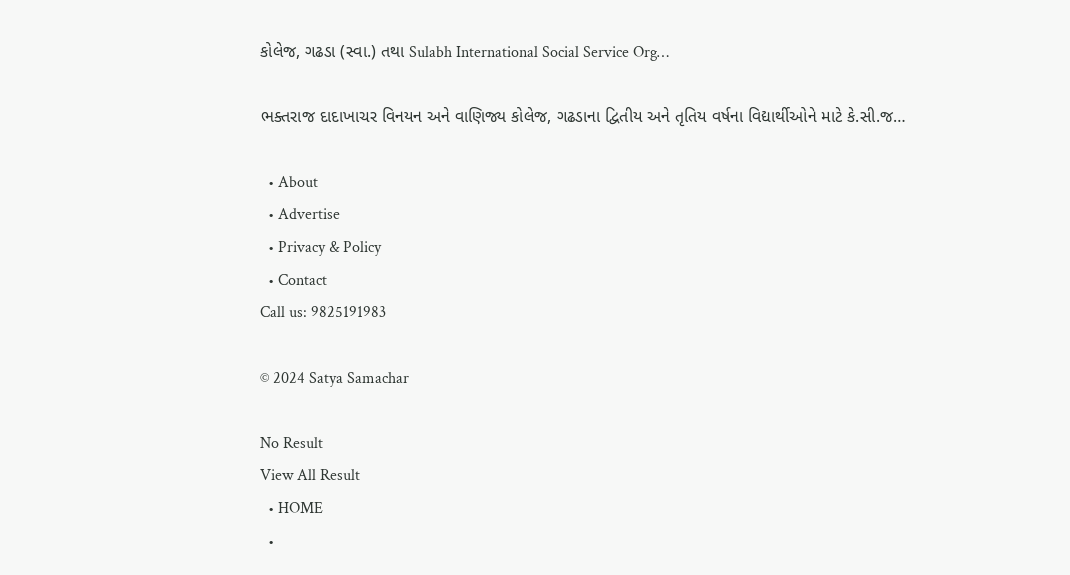કોલેજ, ગઢડા (સ્વા.) તથા Sulabh International Social Service Org…

ભક્તરાજ દાદાખાચર વિનયન અને વાણિજ્ય કોલેજ, ગઢડાના દ્વિતીય અને તૃતિય વર્ષના વિદ્યાર્થીઓને માટે કે.સી.જ…

  • About
  • Advertise
  • Privacy & Policy
  • Contact
Call us: 9825191983

© 2024 Satya Samachar

No Result
View All Result
  • HOME
  •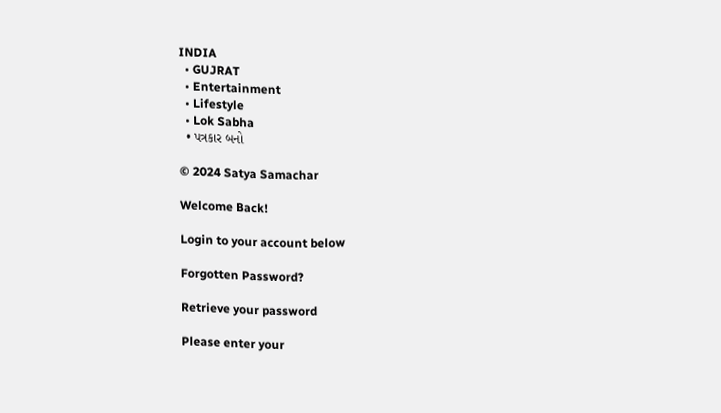INDIA
  • GUJRAT
  • Entertainment
  • Lifestyle
  • Lok Sabha
  • પત્રકાર બનો

© 2024 Satya Samachar

Welcome Back!

Login to your account below

Forgotten Password?

Retrieve your password

Please enter your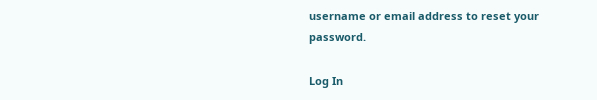username or email address to reset your password.

Log In